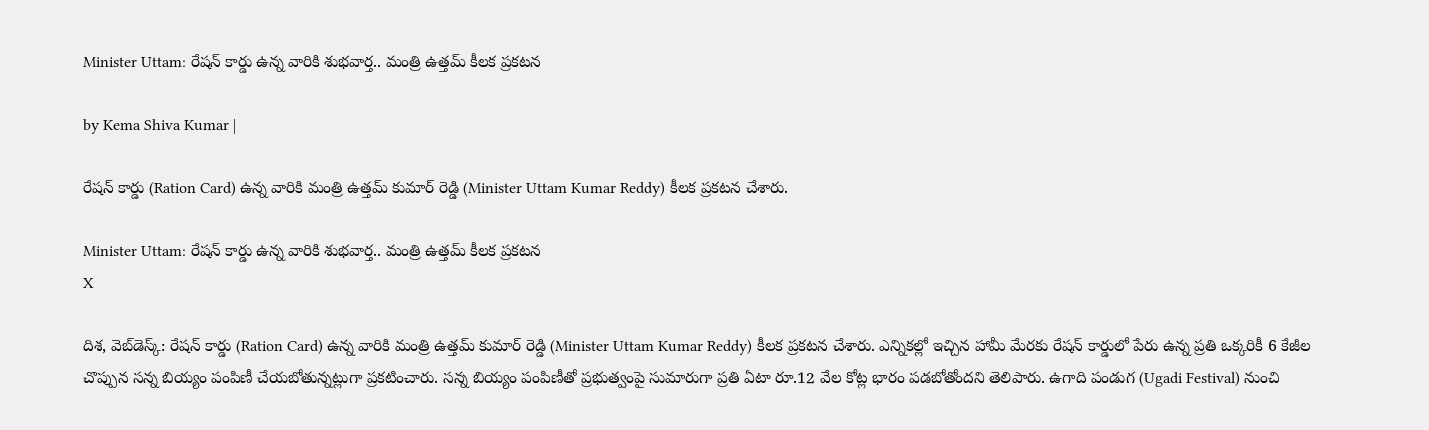Minister Uttam: రేషన్ కార్డు ఉన్న వారికి శుభవార్త.. మంత్రి ఉత్తమ్ కీలక ప్రకటన

by Kema Shiva Kumar |

రేషన్ కార్డు (Ration Card) ఉన్న వారికి మంత్రి ఉత్తమ్ కుమార్ రెడ్డి (Minister Uttam Kumar Reddy) కీలక ప్రకటన చేశారు.

Minister Uttam: రేషన్ కార్డు ఉన్న వారికి శుభవార్త.. మంత్రి ఉత్తమ్ కీలక ప్రకటన
X

దిశ, వెబ్‌డెస్క్: రేషన్ కార్డు (Ration Card) ఉన్న వారికి మంత్రి ఉత్తమ్ కుమార్ రెడ్డి (Minister Uttam Kumar Reddy) కీలక ప్రకటన చేశారు. ఎన్నికల్లో ఇచ్చిన హామీ మేరకు రేషన్ కార్డులో పేరు ఉన్న ప్రతి ఒక్కరికీ 6 కేజీల చొప్పున సన్న బియ్యం పంపిణీ చేయబోతున్నట్లుగా ప్రకటించారు. సన్న బియ్యం పంపిణీతో ప్రభుత్వంపై సుమారుగా ప్రతి ఏటా రూ.12 వేల కోట్ల భారం పడబోతోందని తెలిపారు. ఉగాది పండుగ (Ugadi Festival) నుంచి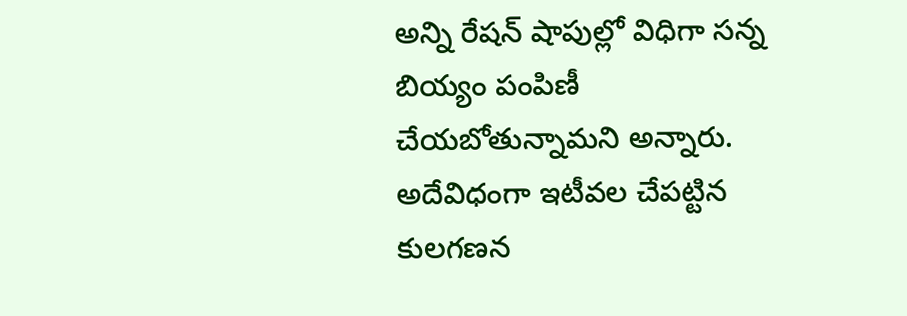అన్ని రేషన్ షాపుల్లో విధిగా సన్న బియ్యం పంపిణీ చేయబోతున్నామని అన్నారు. అదేవిధంగా ఇటీవల చేపట్టిన కులగణన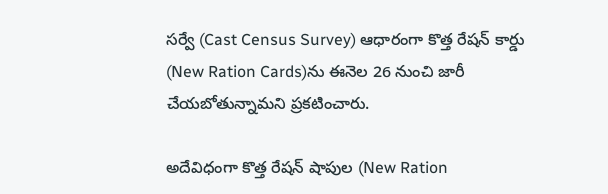సర్వే (Cast Census Survey) ఆధారంగా కొత్త రేషన్ కార్డు (New Ration Cards)ను ఈనెల 26 నుంచి జారీ చేయబోతున్నామని ప్రకటించారు.

అదేవిధంగా కొత్త రేషన్ షాపుల (New Ration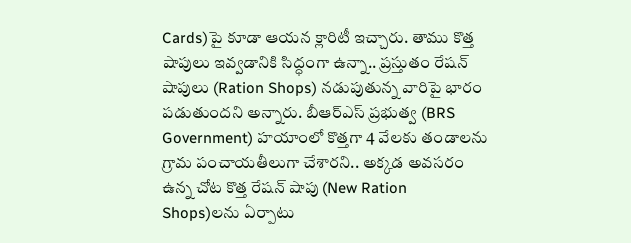Cards)పై కూడా ఆయన క్లారిటీ ఇచ్చారు. తాము కొత్త షాపులు ఇవ్వడానికి సిద్ధంగా ఉన్నా.. ప్రస్తుతం రేషన్ షాపులు (Ration Shops) నడుపుతున్న వారిపై భారం పడుతుందని అన్నారు. బీఆర్‌ఎస్‌ ప్రభుత్వ (BRS Government) హయాంలో కొత్తగా 4 వేలకు తండాలను గ్రామ పంచాయతీలుగా చేశారని.. అక్కడ అవసరం ఉన్న చోట కొత్త రేషన్ షాపు (New Ration Shops)లను ఏర్పాటు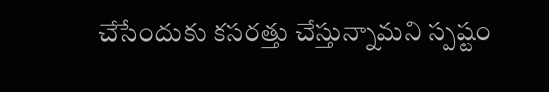చేసేందుకు కసరత్తు చేస్తున్నామని స్పష్టం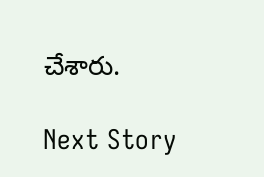చేశారు.

Next Story